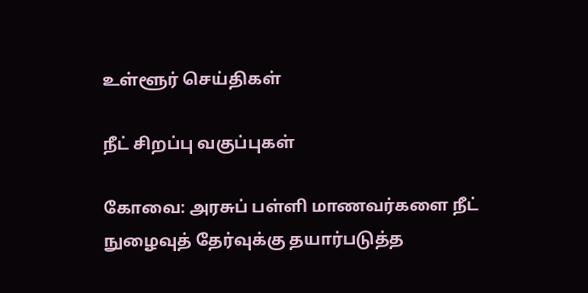உள்ளூர் செய்திகள்

நீட் சிறப்பு வகுப்புகள்

கோவை: அரசுப் பள்ளி மாணவர்களை நீட் நுழைவுத் தேர்வுக்கு தயார்படுத்த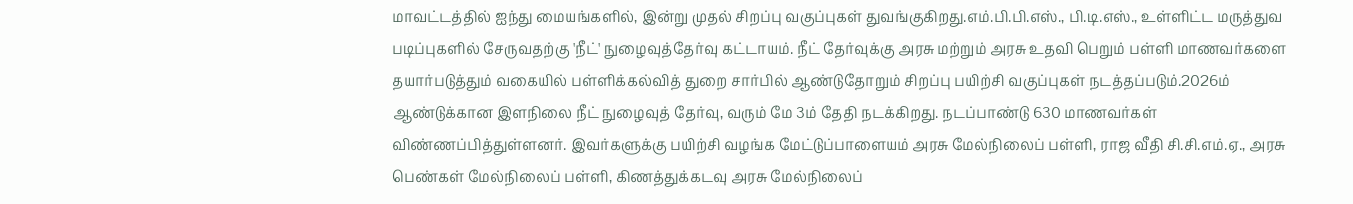மாவட்டத்தில் ஐந்து மையங்களில், இன்று முதல் சிறப்பு வகுப்புகள் துவங்குகிறது.எம்.பி.பி.எஸ்., பி.டி.எஸ்., உள்ளிட்ட மருத்துவ படிப்புகளில் சேருவதற்கு 'நீட்' நுழைவுத்தேர்வு கட்டாயம். நீட் தேர்வுக்கு அரசு மற்றும் அரசு உதவி பெறும் பள்ளி மாணவர்களை தயார்படுத்தும் வகையில் பள்ளிக்கல்வித் துறை சார்பில் ஆண்டுதோறும் சிறப்பு பயிற்சி வகுப்புகள் நடத்தப்படும்.2026ம் ஆண்டுக்கான இளநிலை நீட் நுழைவுத் தேர்வு, வரும் மே 3ம் தேதி நடக்கிறது. நடப்பாண்டு 630 மாணவர்கள் விண்ணப்பித்துள்ளனர். இவர்களுக்கு பயிற்சி வழங்க மேட்டுப்பாளையம் அரசு மேல்நிலைப் பள்ளி, ராஜ வீதி சி.சி.எம்.ஏ., அரசு பெண்கள் மேல்நிலைப் பள்ளி, கிணத்துக்கடவு அரசு மேல்நிலைப்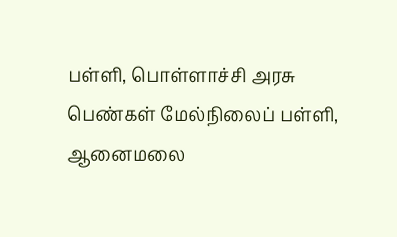பள்ளி, பொள்ளாச்சி அரசு பெண்கள் மேல்நிலைப் பள்ளி, ஆனைமலை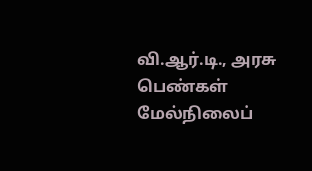வி.ஆர்.டி., அரசு பெண்கள் மேல்நிலைப்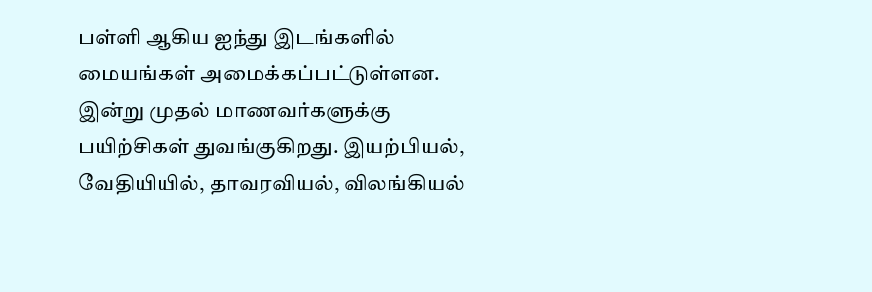பள்ளி ஆகிய ஐந்து இடங்களில் மையங்கள் அமைக்கப்பட்டுள்ளன. இன்று முதல் மாணவர்களுக்கு பயிற்சிகள் துவங்குகிறது. இயற்பியல், வேதியியில், தாவரவியல், விலங்கியல்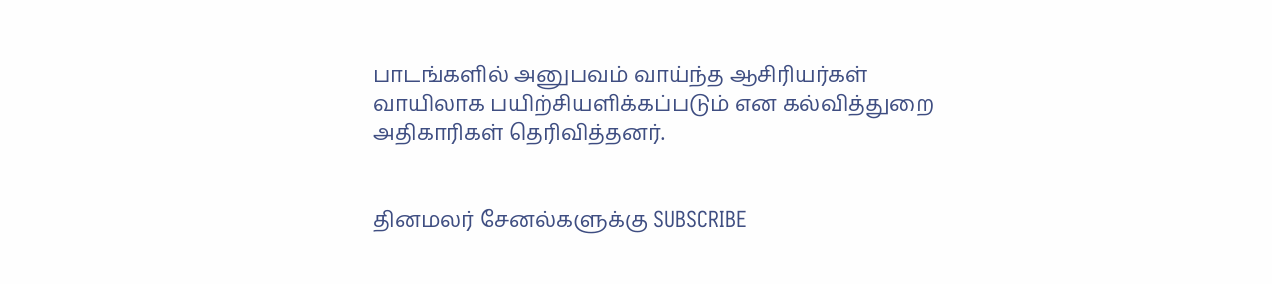பாடங்களில் அனுபவம் வாய்ந்த ஆசிரியர்கள் வாயிலாக பயிற்சியளிக்கப்படும் என கல்வித்துறை அதிகாரிகள் தெரிவித்தனர்.


தினமலர் சேனல்களுக்கு SUBSCRIBE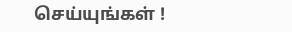செய்யுங்கள் !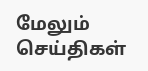மேலும் செய்திகள்